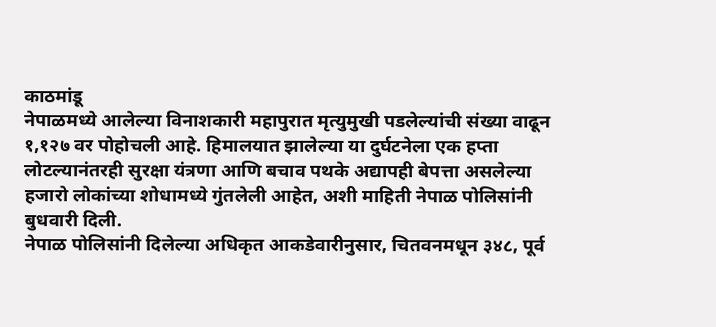काठमांडू
नेपाळमध्ये आलेल्या विनाशकारी महापुरात मृत्युमुखी पडलेल्यांची संख्या वाढून १,१२७ वर पोहोचली आहे. हिमालयात झालेल्या या दुर्घटनेला एक हप्ता लोटल्यानंतरही सुरक्षा यंत्रणा आणि बचाव पथके अद्यापही बेपत्ता असलेल्या हजारो लोकांच्या शोधामध्ये गुंतलेली आहेत, अशी माहिती नेपाळ पोलिसांनी बुधवारी दिली.
नेपाळ पोलिसांनी दिलेल्या अधिकृत आकडेवारीनुसार, चितवनमधून ३४८, पूर्व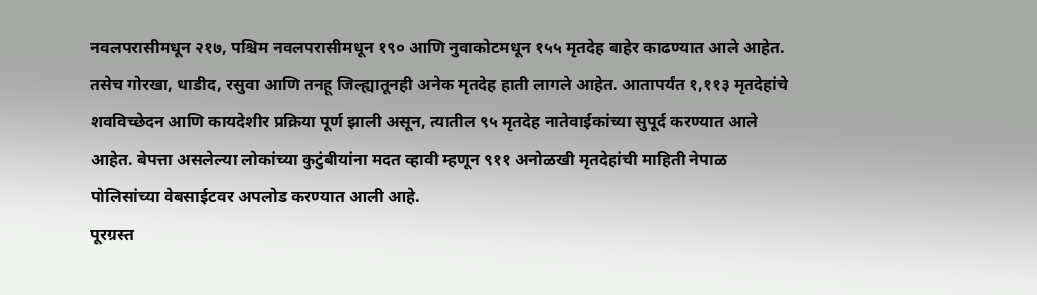नवलपरासीमधून २१७, पश्चिम नवलपरासीमधून १९० आणि नुवाकोटमधून १५५ मृतदेह बाहेर काढण्यात आले आहेत. तसेच गोरखा, धाडीद, रसुवा आणि तनहू जिल्ह्यातूनही अनेक मृतदेह हाती लागले आहेत. आतापर्यंत १,११३ मृतदेहांचे शवविच्छेदन आणि कायदेशीर प्रक्रिया पूर्ण झाली असून, त्यातील ९५ मृतदेह नातेवाईकांच्या सुपूर्द करण्यात आले आहेत. बेपत्ता असलेल्या लोकांच्या कुटुंबीयांना मदत व्हावी म्हणून ९११ अनोळखी मृतदेहांची माहिती नेपाळ पोलिसांच्या वेबसाईटवर अपलोड करण्यात आली आहे.
पूरग्रस्त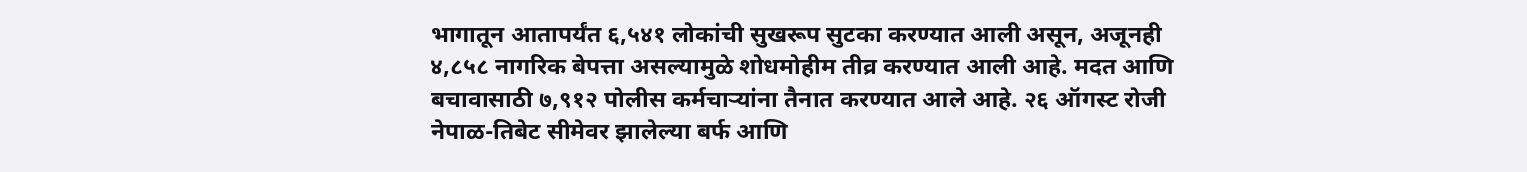भागातून आतापर्यंत ६,५४१ लोकांची सुखरूप सुटका करण्यात आली असून, अजूनही ४,८५८ नागरिक बेपत्ता असल्यामुळे शोधमोहीम तीव्र करण्यात आली आहे. मदत आणि बचावासाठी ७,९१२ पोलीस कर्मचाऱ्यांना तैनात करण्यात आले आहे. २६ ऑगस्ट रोजी नेपाळ-तिबेट सीमेवर झालेल्या बर्फ आणि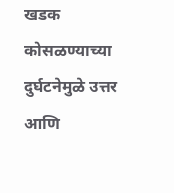खडक कोसळण्याच्या दुर्घटनेमुळे उत्तर आणि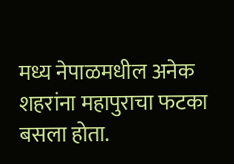मध्य नेपाळमधील अनेक शहरांना महापुराचा फटका बसला होता.